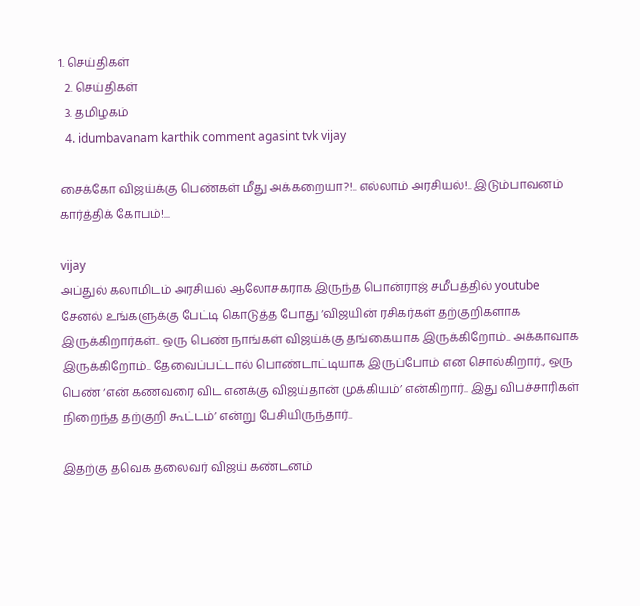1. செய்திகள்
  2. செய்திகள்
  3. த‌மிழக‌ம்
  4. idumbavanam karthik comment agasint tvk vijay

சைக்கோ விஜய்க்கு பெண்கள் மீது அக்கறையா?!.. எல்லாம் அரசியல்!.. இடும்பாவனம் கார்த்திக் கோபம்!...

vijay
அப்துல் கலாமிடம் அரசியல் ஆலோசகராக இருந்த பொன்ராஜ் சமீபத்தில் youtube சேனல் உங்களுக்கு பேட்டி கொடுத்த போது ‘விஜயின் ரசிகர்கள் தற்குறிகளாக இருக்கிறார்கள்.. ஒரு பெண் நாங்கள் விஜய்க்கு தங்கையாக இருக்கிறோம்.. அக்காவாக இருக்கிறோம்.. தேவைப்பட்டால் பொண்டாட்டியாக இருப்போம் என சொல்கிறார்., ஒரு பெண் ‘என் கணவரை விட எனக்கு விஜய்தான் முக்கியம்’ என்கிறார்.. இது விபச்சாரிகள் நிறைந்த தற்குறி கூட்டம்’ என்று பேசியிருந்தார்..

இதற்கு தவெக தலைவர் விஜய் கண்டனம்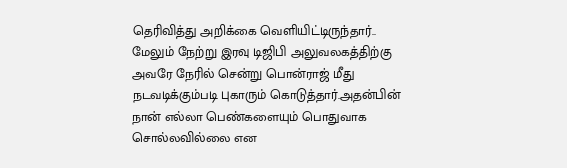தெரிவித்து அறிக்கை வெளியிட்டிருந்தார்.. மேலும் நேற்று இரவு டிஜிபி அலுவலகத்திற்கு  அவரே நேரில் சென்று பொன்ராஜ் மீது நடவடிக்கும்படி புகாரும் கொடுத்தார்.அதன்பின் நான் எல்லா பெண்களையும் பொதுவாக சொல்லவில்லை என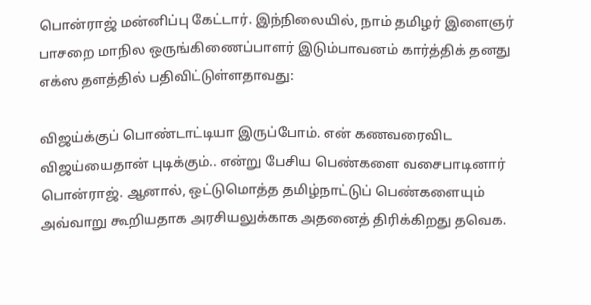பொன்ராஜ் மன்னிப்பு கேட்டார். இந்நிலையில், நாம் தமிழர் இளைஞர் பாசறை மாநில ஒருங்கிணைப்பாளர் இடும்பாவனம் கார்த்திக் தனது எக்ஸ தளத்தில் பதிவிட்டுள்ளதாவது:

விஜய்க்குப் பொண்டாட்டியா இருப்போம். என் கணவரைவிட விஜய்யைதான் புடிக்கும்.. என்று பேசிய பெண்களை வசைபாடினார் பொன்ராஜ். ஆனால், ஒட்டுமொத்த தமிழ்நாட்டுப் பெண்களையும் அவ்வாறு கூறியதாக அரசியலுக்காக அதனைத் திரிக்கிறது தவெக.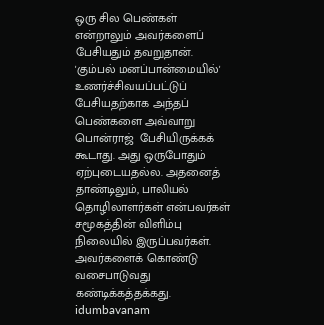ஒரு சில பெண்கள் என்றாலும் அவர்களைப் பேசியதும் தவறுதான். 'கும்பல் மனப்பான்மையில்' உணர்ச்சிவயப்பட்டுப் பேசியதற்காக அந்தப் பெண்களை அவ்வாறு பொன்ராஜ்  பேசியிருக்கக் கூடாது. அது ஒருபோதும் ஏற்புடையதல்ல. அதனைத் தாண்டிலும், பாலியல் தொழிலாளர்கள் என்பவர்கள் சமூகத்தின் விளிம்பு நிலையில் இருப்பவர்கள். அவர்களைக் கொண்டு வசைபாடுவது  கண்டிக்கத்தக்கது.
idumbavanam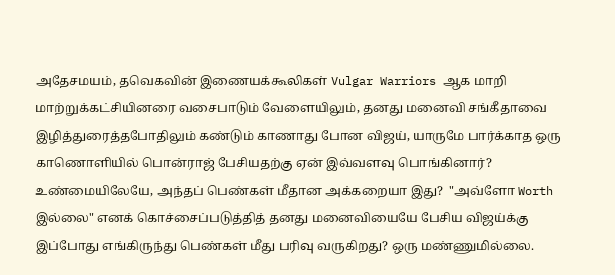அதேசமயம், தவெகவின் இணையக்கூலிகள் Vulgar Warriors ஆக மாறி மாற்றுக்கட்சியினரை வசைபாடும் வேளையிலும், தனது மனைவி சங்கீதாவை இழித்துரைத்தபோதிலும் கண்டும் காணாது போன விஜய், யாருமே பார்க்காத ஒரு காணொளியில் பொன்ராஜ் பேசியதற்கு ஏன் இவ்வளவு பொங்கினார்? உண்மையிலேயே, அந்தப் பெண்கள் மீதான அக்கறையா இது?  "அவ்ளோ Worth இல்லை" எனக் கொச்சைப்படுத்தித் தனது மனைவியையே பேசிய விஜய்க்கு இப்போது எங்கிருந்து பெண்கள் மீது பரிவு வருகிறது? ஒரு மண்ணுமில்லை.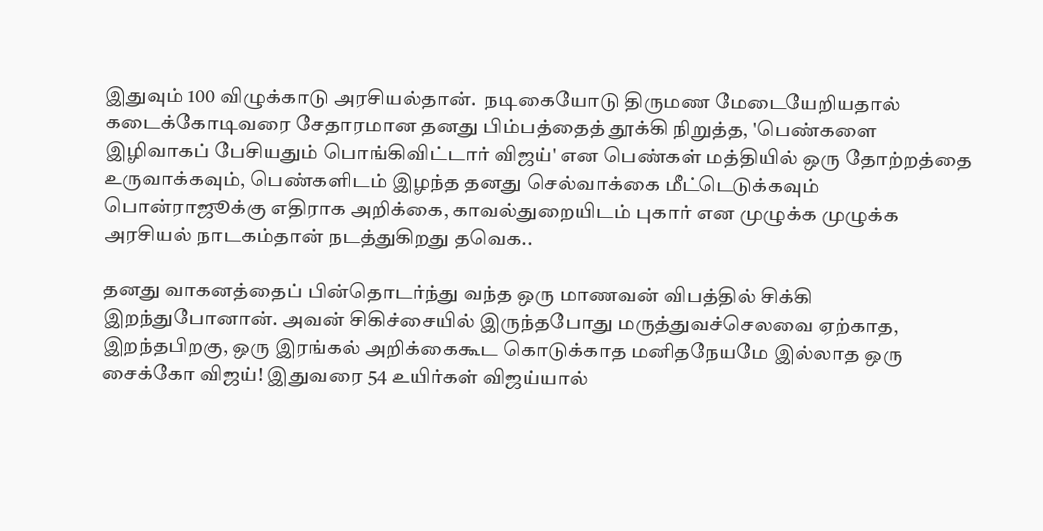இதுவும் 100 விழுக்காடு அரசியல்தான்.  நடிகையோடு திருமண மேடையேறியதால் கடைக்கோடிவரை சேதாரமான தனது பிம்பத்தைத் தூக்கி நிறுத்த, 'பெண்களை இழிவாகப் பேசியதும் பொங்கிவிட்டார் விஜய்' என பெண்கள் மத்தியில் ஒரு தோற்றத்தை உருவாக்கவும், பெண்களிடம் இழந்த தனது செல்வாக்கை மீட்டெடுக்கவும் பொன்ராஜூக்கு எதிராக அறிக்கை, காவல்துறையிடம் புகார் என முழுக்க முழுக்க அரசியல் நாடகம்தான் நடத்துகிறது தவெக..

தனது வாகனத்தைப் பின்தொடர்ந்து வந்த ஒரு மாணவன் விபத்தில் சிக்கி இறந்துபோனான். அவன் சிகிச்சையில் இருந்தபோது மருத்துவச்செலவை ஏற்காத, இறந்தபிறகு, ஒரு இரங்கல் அறிக்கைகூட கொடுக்காத மனிதநேயமே இல்லாத ஒரு சைக்கோ விஜய்! இதுவரை 54 உயிர்கள் விஜய்யால்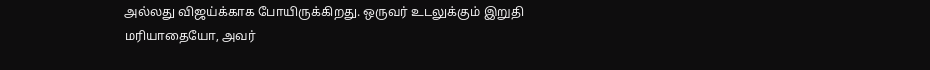அல்லது விஜய்க்காக போயிருக்கிறது. ஒருவர் உடலுக்கும் இறுதி மரியாதையோ, அவர்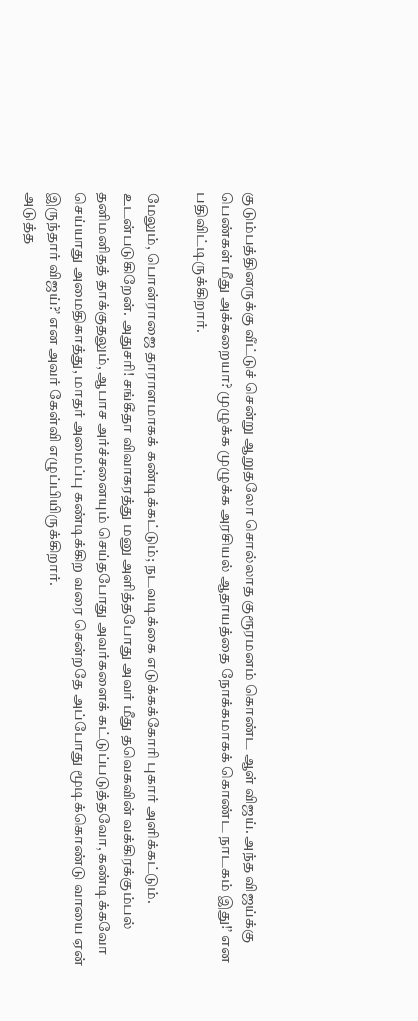குடும்பத்தினருக்கு வீட்டுச் சென்று ஆறுதலோ சொல்லாத குரூரமனம் கொண்ட ஆள் விஜய். அந்த விஜய்க்கு பெண்கள் மீது அக்கறையா? முழுக்க முழுக்க அரசியல் ஆதாயத்தை நோக்கமாகக் கொண்ட நாடகம் இது!’ என பதிவிட்டிருக்கிறார்.

மேலும், பொன்ராஜை தாராளமாகக் கண்டிக்கட்டும்; நடவடிக்கை எடுக்கக்கோரி புகார் அளிக்கட்டும். உடன்படுகிறேன். அதுசரி! சங்கீதா விவாகரத்து மனு அளித்தபோது அவர் மீது தவெகவின் வக்கிரக்கும்பல் தனிமனிதத் தாக்குதலும், ஆபாச அர்ச்சனையும் செய்தபோது அவர்களைக் கட்டுப்படுத்தவோ, கண்டிக்கவோ செய்யாது அமைதிகாத்து, மாதர் அமைப்பு கண்டிக்கிற வரை சென்றதே அப்போது மூடிக்கொண்டு வாயை ஏன் இருந்தார் விஜய்?’ என அவர் கேள்வி எழுப்பியிருக்கிறார்.
அடுத்த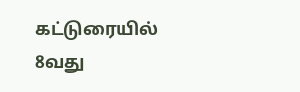கட்டுரையில்
8வது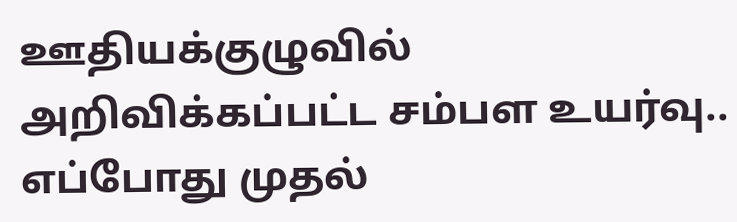ஊதியக்குழுவில் அறிவிக்கப்பட்ட சம்பள உயர்வு.. எப்போது முதல்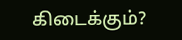கிடைக்கும்?